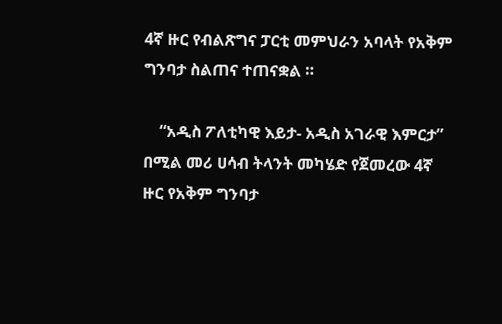4ኛ ዙር የብልጽግና ፓርቲ መምህራን አባላት የአቅም ግንባታ ስልጠና ተጠናቋል ።

    “አዲስ ፖለቲካዊ እይታ- አዲስ አገራዊ እምርታ” በሚል መሪ ሀሳብ ትላንት መካሄድ የጀመረው 4ኛ ዙር የአቅም ግንባታ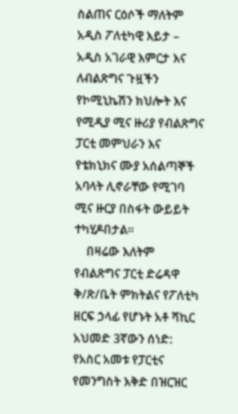ስልጠና ርዕሶች ማለትም አዲስ ፖለቲካዊ እይታ – አዲስ አገራዊ እምርታ እና ለብልጽግና ጉዟችን የኮሚኒኬሽን ክህሎት እና የሚዲያ ሚና ዙሪያ የብልጽግና ፓርቲ መምህራን እና የቴክኒክና ሙያ አሰልጣኞች አባላት ሊኖራቸው የሚገባ ሚና ዙርያ በስፋት ውይይት ተካሂዶበታል።
    በዛሬው እለትም የብልጽግና ፓርቲ ድሬዳዋ ቅ/ጽ/ቤት ምክትልና የፖለቲካ ዘርፍ ኃላፊ የሆኑት አቶ ሻኪር አህመድ 3ኛውን ሰነድ: የአስር አመቱ የፓርቲና የመንግስት እቅድ በዝርዝር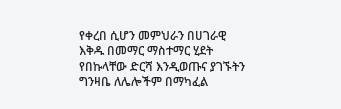የቀረበ ሲሆን መምህራን በሀገራዊ እቅዱ በመማር ማስተማር ሂደት የበኩላቸው ድርሻ እንዲወጡና ያገኙትን ግንዛቤ ለሌሎችም በማካፈል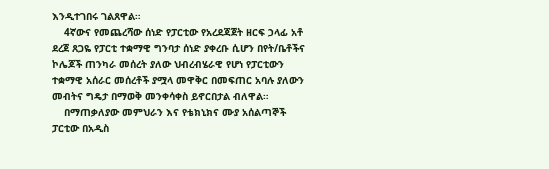እንዲተገበሩ ገልጸዋል።
    4ኛውና የመጨረሻው ሰነድ የፓርቲው የአረደጃጀት ዘርፍ ኃላፊ አቶ ደረጀ ጸጋዬ የፓርቲ ተቋማዊ ግንባታ ሰነድ ያቀረቡ ሲሆን በየት/ቤቶችና ኮሌጆች ጠንካራ መሰረት ያለው ህብረብሄራዊ የሆነ የፓርቲውን ተቋማዊ አሰራር መሰረቶች ያሟላ መዋቅር በመፍጠር አባሉ ያለውን መብትና ግዴታ በማወቅ መንቀሳቀስ ይኖርበታል ብለዋል።
    በማጠቃለያው መምህራን እና የቴክኒክና ሙያ አሰልጣኞች ፓርቲው በአዲስ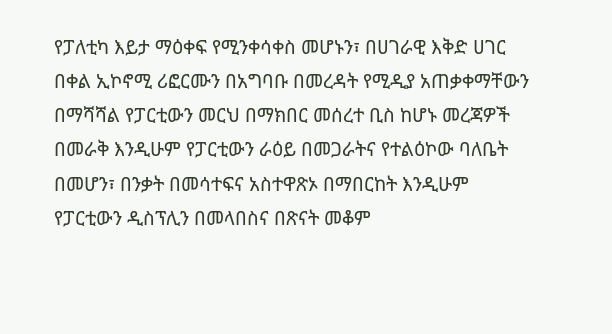የፓለቲካ እይታ ማዕቀፍ የሚንቀሳቀስ መሆኑን፣ በሀገራዊ እቅድ ሀገር በቀል ኢኮኖሚ ሪፎርሙን በአግባቡ በመረዳት የሚዲያ አጠቃቀማቸውን በማሻሻል የፓርቲውን መርህ በማክበር መሰረተ ቢስ ከሆኑ መረጃዎች በመራቅ እንዲሁም የፓርቲውን ራዕይ በመጋራትና የተልዕኮው ባለቤት በመሆን፣ በንቃት በመሳተፍና አስተዋጽኦ በማበርከት እንዲሁም የፓርቲውን ዲስፕሊን በመላበስና በጽናት መቆም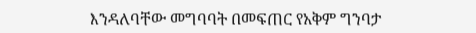እንዳለባቸው መግባባት በመፍጠር የአቅም ግንባታ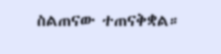ስልጠናው ተጠናቅቋል።